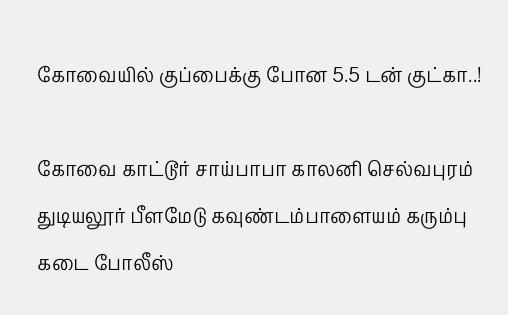கோவையில் குப்பைக்கு போன 5.5 டன் குட்கா..!

கோவை காட்டூர் சாய்பாபா காலனி செல்வபுரம் துடியலூர் பீளமேடு கவுண்டம்பாளையம் கரும்பு கடை போலீஸ்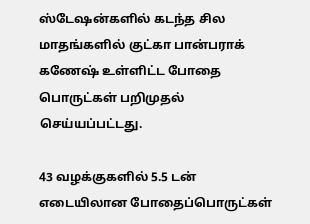ஸ்டேஷன்களில் கடந்த சில மாதங்களில் குட்கா பான்பராக் கணேஷ் உள்ளிட்ட போதை பொருட்கள் பறிமுதல் செய்யப்பட்டது.

43 வழக்குகளில் 5.5 டன் எடையிலான போதைப்பொருட்கள்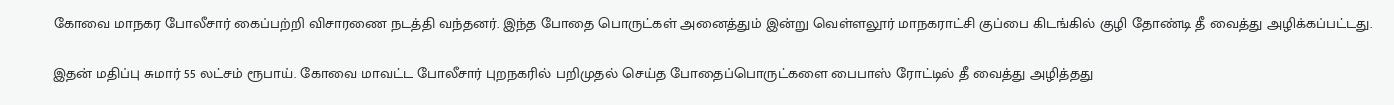கோவை மாநகர போலீசார் கைப்பற்றி விசாரணை நடத்தி வந்தனர். இந்த போதை பொருட்கள் அனைத்தும் இன்று வெள்ளலூர் மாநகராட்சி குப்பை கிடங்கில் குழி தோண்டி தீ வைத்து அழிக்கப்பட்டது.

இதன் மதிப்பு சுமார் 55 லட்சம் ரூபாய். கோவை மாவட்ட போலீசார் புறநகரில் பறிமுதல் செய்த போதைப்பொருட்களை பைபாஸ் ரோட்டில் தீ வைத்து அழித்தது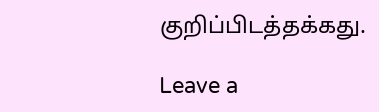குறிப்பிடத்தக்கது.

Leave a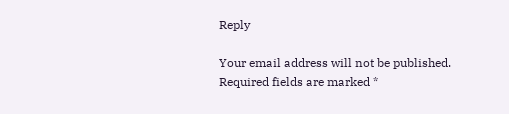Reply

Your email address will not be published. Required fields are marked *